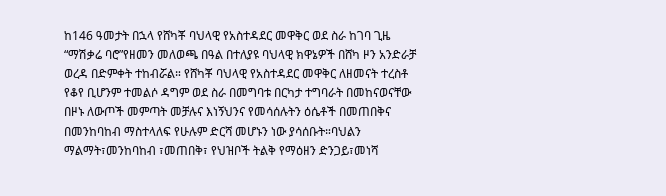ከ146 ዓመታት በኋላ የሸካቾ ባህላዊ የአስተዳደር መዋቅር ወደ ስራ ከገባ ጊዜ “ማሽቃሬ ባሮ”የዘመን መለወጫ በዓል በተለያዩ ባህላዊ ክዋኔዎች በሸካ ዞን አንድራቻ ወረዳ በድምቀት ተከብሯል። የሸካቾ ባህላዊ የአስተዳደር መዋቅር ለዘመናት ተረስቶ የቆየ ቢሆንም ተመልሶ ዳግም ወደ ስራ በመግባቱ በርካታ ተግባራት በመከናወናቸው በዞኑ ለውጦች መምጣት መቻሉና እነኝህንና የመሳሰሉትን ዕሴቶች በመጠበቅና በመንከባከብ ማስተላለፍ የሁሉም ድርሻ መሆኑን ነው ያሳሰቡት።ባህልን ማልማት፣መንከባከብ ፣መጠበቅ፣ የህዝቦች ትልቅ የማዕዘን ድንጋይ፣መነሻ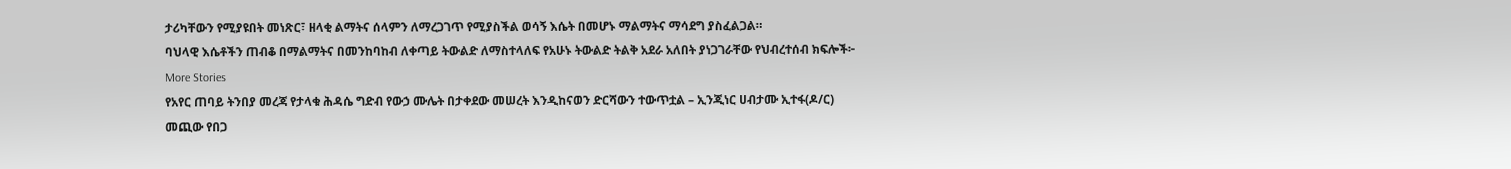ታሪካቸውን የሚያዩበት መነጽር፣ ዘላቂ ልማትና ሰላምን ለማረጋገጥ የሚያስችል ወሳኝ እሴት በመሆኑ ማልማትና ማሳደግ ያስፈልጋል።
ባህላዊ እሴቶችን ጠብቆ በማልማትና በመንከባከብ ለቀጣይ ትውልድ ለማስተላለፍ የአሁኑ ትውልድ ትልቅ አደራ አለበት ያነጋገራቸው የህብረተሰብ ክፍሎች፦
More Stories
የአየር ጠባይ ትንበያ መረጃ የታላቁ ሕዳሴ ግድብ የውኃ ሙሌት በታቀደው መሠረት እንዲከናወን ድርሻውን ተውጥቷል – ኢንጂነር ሀብታሙ ኢተፋ(ዶ/ር)
መጪው የበጋ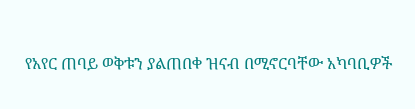የአየር ጠባይ ወቅቱን ያልጠበቀ ዝናብ በሚኖርባቸው አካባቢዎች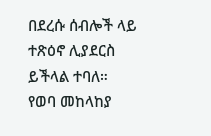በደረሱ ሰብሎች ላይ ተጽዕኖ ሊያደርስ ይችላል ተባለ።
የወባ መከላከያ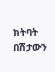ክትባት በሽታውን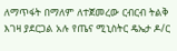ለማጥፋት በማለም ለተጀመረው ርብርብ ትልቅ እገዛ ያደርጋል አሉ የጤና ሚኒስትር ዴኤታ ዶ/ር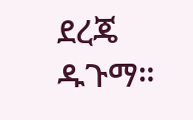ደረጄ ዱጉማ።